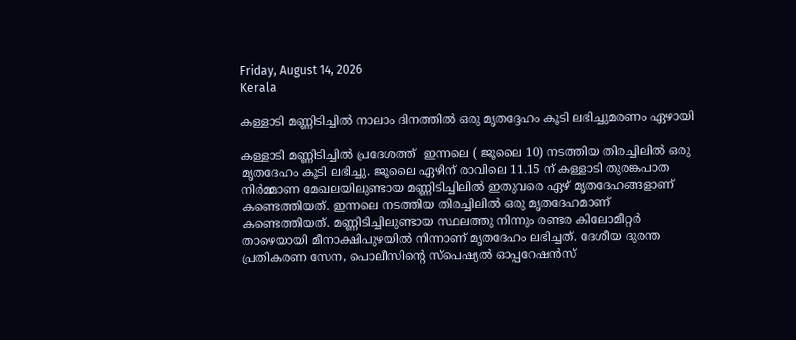Friday, August 14, 2026
Kerala

കള്ളാടി മണ്ണിടിച്ചിൽ നാലാം ദിനത്തിൽ ഒരു മൃതദ്ദേഹം കൂടി ലഭിച്ചുമരണം ഏഴായി

കള്ളാടി മണ്ണിടിച്ചിൽ പ്രദേശത്ത്  ഇന്നലെ ( ജൂലൈ 10) നടത്തിയ തിരച്ചിലിൽ ഒരു മൃതദേഹം കൂടി ലഭിച്ചു. ജൂലൈ ഏഴിന് രാവിലെ 11.15 ന് കള്ളാടി തുരങ്കപാത നിർമ്മാണ മേഖലയിലുണ്ടായ മണ്ണിടിച്ചിലിൽ ഇതുവരെ ഏഴ് മൃതദേഹങ്ങളാണ് കണ്ടെത്തിയത്. ഇന്നലെ നടത്തിയ തിരച്ചിലില്‍ ഒരു മൃതദേഹമാണ് കണ്ടെത്തിയത്. മണ്ണിടിച്ചിലുണ്ടായ സ്ഥലത്തു നിന്നും രണ്ടര കിലോമീറ്റർ താഴെയായി മീനാക്ഷിപുഴയിൽ നിന്നാണ് മൃതദേഹം ലഭിച്ചത്. ദേശീയ ദുരന്ത പ്രതികരണ സേന, പൊലീസിന്റെ സ്‍പെഷ്യൽ ഓപ്പറേഷൻസ്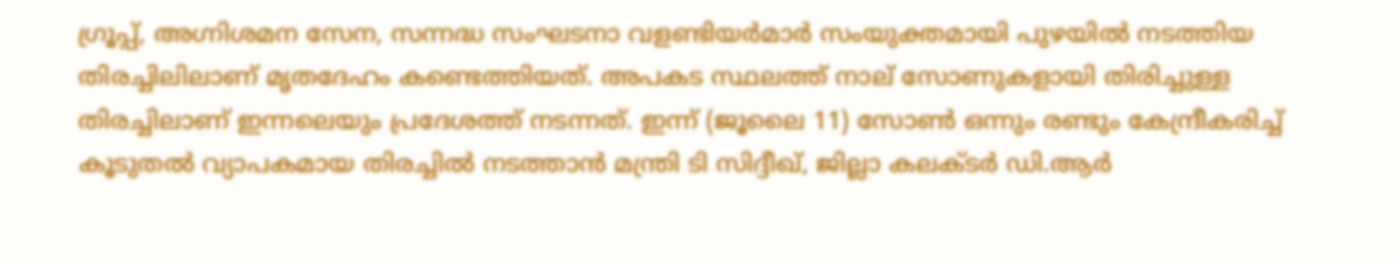ഗ്രൂപ്പ്, അഗ്നിശമന സേന, സന്നദ്ധ സംഘടനാ വളണ്ടിയർമാര്‍ സംയുക്തമായി പുഴയിൽ നടത്തിയ തിരച്ചിലിലാണ് മൃതദേഹം കണ്ടെത്തിയത്. അപകട സ്ഥലത്ത് നാല് സോണുകളായി തിരിച്ചുള്ള തിരച്ചിലാണ് ഇന്നലെയും പ്രദേശത്ത് നടന്നത്. ഇന്ന് (ജൂലൈ 11) സോൺ ഒന്നും രണ്ടും കേന്ദ്രീകരിച്ച് കൂടുതൽ വ്യാപകമായ തിരച്ചിൽ നടത്താൻ മന്ത്രി ടി സിദ്ദീഖ്, ജില്ലാ കലക്ടർ ഡി.ആർ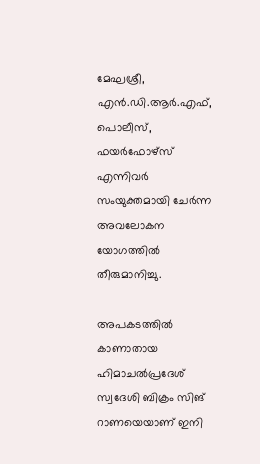മേഘശ്രീ, എൻ.ഡി.ആർ.എഫ്, പൊലീസ്, ഫയർഫോഴ്സ് എന്നിവർ സംയുക്തമായി ചേർന്ന അവലോകന യോഗത്തിൽ തീരുമാനിച്ചു.

അപകടത്തിൽ കാണാതായ ഹിമാചൽപ്രദേശ് സ്വദേശി ബിക്രം സിങ് റാണയെയാണ് ഇനി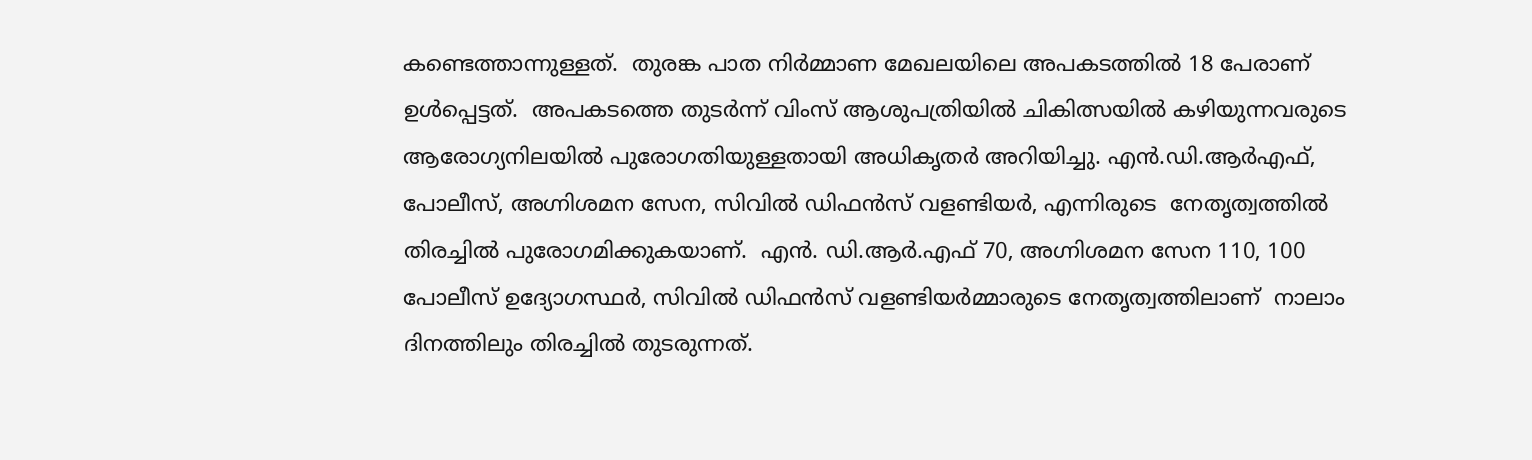കണ്ടെത്താന്നുള്ളത്.  തുരങ്ക പാത നിർമ്മാണ മേഖലയിലെ അപകടത്തിൽ 18 പേരാണ്  ഉൾപ്പെട്ടത്.  അപകടത്തെ തുടർന്ന് വിംസ് ആശുപത്രിയിൽ ചികിത്സയിൽ കഴിയുന്നവരുടെ ആരോഗ്യനിലയിൽ പുരോഗതിയുള്ളതായി അധികൃതർ അറിയിച്ചു. എൻ.ഡി.ആർഎഫ്, പോലീസ്, അഗ്നിശമന സേന, സിവിൽ ഡിഫൻസ് വളണ്ടിയർ, എന്നിരുടെ  നേതൃത്വത്തിൽ തിരച്ചിൽ പുരോഗമിക്കുകയാണ്.  എൻ. ഡി.ആർ.എഫ് 70, അഗ്നിശമന സേന 110, 100  പോലീസ് ഉദ്യോഗസ്ഥർ, സിവിൽ ഡിഫൻസ് വളണ്ടിയർമ്മാരുടെ നേതൃത്വത്തിലാണ്  നാലാം ദിനത്തിലും തിരച്ചിൽ തുടരുന്നത്.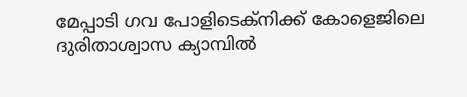മേപ്പാടി ഗവ പോളിടെക്നിക്ക് കോളെജിലെ ദുരിതാശ്വാസ ക്യാമ്പിൽ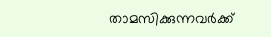താമസിക്കുന്നവർക്ക്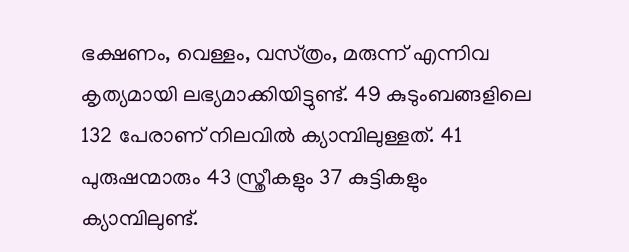ഭക്ഷണം, വെള്ളം, വസ്‌ത്രം, മരുന്ന് എന്നിവ കൃത്യമായി ലഭ്യമാക്കിയിട്ടുണ്ട്. 49 കുടുംബങ്ങളിലെ 132 പേരാണ് നിലവിൽ ക്യാമ്പിലുള്ളത്. 41 പുരുഷന്മാരും 43 സ്ത്രീകളും 37 കുട്ടികളും ക്യാമ്പിലുണ്ട്.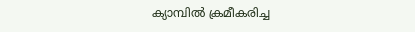ക്യാമ്പിൽ ക്രമീകരിച്ച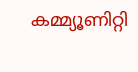കമ്മ്യൂണിറ്റി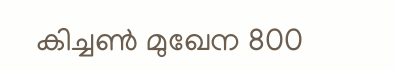കിച്ചൺ മുഖേന 800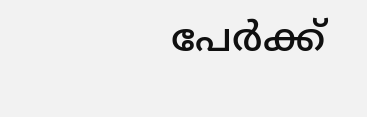പേർക്ക്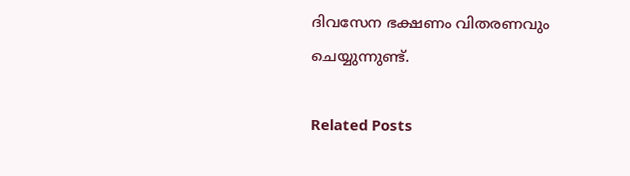ദിവസേന ഭക്ഷണം വിതരണവും ചെയ്യുന്നുണ്ട്.

Related Posts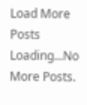Load More Posts Loading...No More Posts.